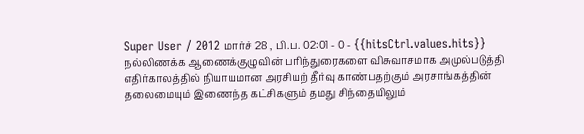Super User / 2012 மார்ச் 28 , பி.ப. 02:01 - 0 - {{hitsCtrl.values.hits}}
நல்லிணக்க ஆணைக்குழுவின் பரிந்துரைகளை விசுவாசமாக அமுல்படுத்தி எதிர்காலத்தில் நியாயமான அரசியற் தீர்வு காண்பதற்கும் அரசாங்கத்தின் தலைமையும் இணைந்த கட்சிகளும் தமது சிந்தையிலும்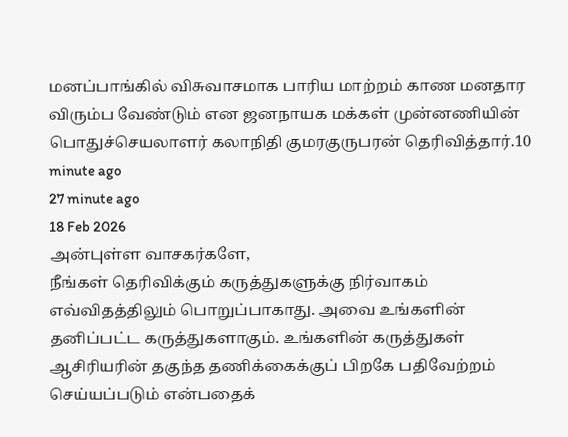மனப்பாங்கில் விசுவாசமாக பாரிய மாற்றம் காண மனதார விரும்ப வேண்டும் என ஜனநாயக மக்கள் முன்னணியின் பொதுச்செயலாளர் கலாநிதி குமரகுருபரன் தெரிவித்தார்.10 minute ago
27 minute ago
18 Feb 2026
அன்புள்ள வாசகர்களே,
நீங்கள் தெரிவிக்கும் கருத்துகளுக்கு நிர்வாகம் எவ்விதத்திலும் பொறுப்பாகாது. அவை உங்களின் தனிப்பட்ட கருத்துகளாகும். உங்களின் கருத்துகள் ஆசிரியரின் தகுந்த தணிக்கைக்குப் பிறகே பதிவேற்றம் செய்யப்படும் என்பதைக்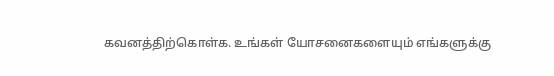கவனத்திற்கொள்க. உங்கள் யோசனைகளையும் எங்களுக்கு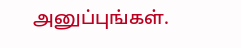அனுப்புங்கள்.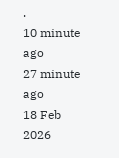.
10 minute ago
27 minute ago
18 Feb 2026